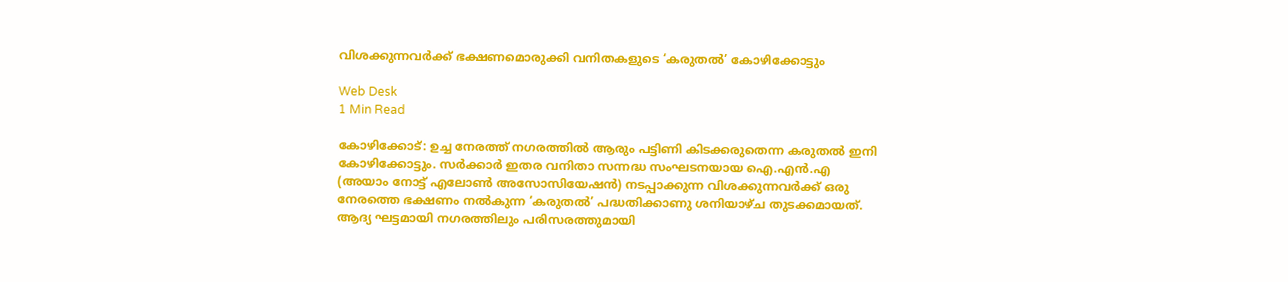വിശക്കുന്നവര്‍ക്ക് ഭക്ഷണമൊരുക്കി വനിതകളുടെ ‘കരുതല്‍’ കോഴിക്കോട്ടും

Web Desk
1 Min Read

കോഴിക്കോട്: ഉച്ച നേരത്ത് നഗരത്തില്‍ ആരും പട്ടിണി കിടക്കരുതെന്ന കരുതല്‍ ഇനി കോഴിക്കോട്ടും. സര്‍ക്കാര്‍ ഇതര വനിതാ സന്നദ്ധ സംഘടനയായ ഐ.എന്‍.എ (അയാം നോട്ട് എലോണ്‍ അസോസിയേഷന്‍) നടപ്പാക്കുന്ന വിശക്കുന്നവര്‍ക്ക് ഒരു നേരത്തെ ഭക്ഷണം നല്‍കുന്ന ‘കരുതല്‍’ പദ്ധതിക്കാണു ശനിയാഴ്ച തുടക്കമായത്. ആദ്യ ഘട്ടമായി നഗരത്തിലും പരിസരത്തുമായി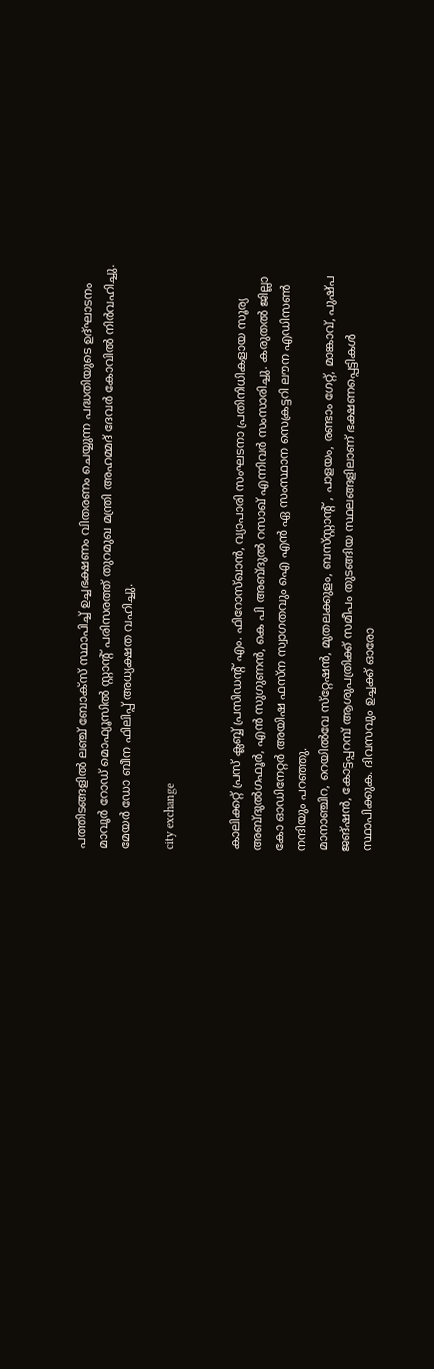പത്തിടങ്ങളില്‍ ലഞ്ച് ബോക്‌സ് സ്ഥാപിച്ച് ഉച്ചഭക്ഷണം വിതരണം ചെയ്യുന്ന പദ്ധതിയുടെ ഉദ്ഘാടനം മാവൂര്‍ റോഡ് മൊഫ്യൂസില്‍ സ്റ്റാന്റ് പരിസരത്ത് തുറമുഖ മന്ത്രി അഹമ്മദ് ദേവര്‍ കോവില്‍ നിര്‍വഹിച്ചു. മേയര്‍ ഡോ ബീന ഫിലിപ്പ് അധ്യക്ഷത വഹിച്ചു.

city exchange


കാലിക്കറ്റ് പ്രസ് ക്ലബ്ബ് പ്രസിഡന്റ് എം. ഫിറോസ്ഖാന്‍, വ്യാപാരി സംഘടനാ പ്രതിനിധികളായ സൂര്യ അബ്ദുല്‍ഗഫൂര്‍, എന്‍ സുഗുണന്‍, കെ പി അബ്ദുല്‍ റസാഖ് എന്നിവര്‍ സംസാരിച്ചു. കരുതല്‍ ജില്ലാ കോ ഓഡിനേറ്റര്‍ അയിഷ ഫസ്‌ന സ്വാഗതവും ഐ എന്‍ ഏ സംസ്ഥാന സെക്രട്ടറി ലൗന എഡിസണ്‍ നന്ദിയും പറഞ്ഞു.
മാനാഞ്ചിറ, റെയില്‍വേ സ്‌റ്റേഷന്‍, മുതലക്കുളം, ബസ്‌സ്റ്റാന്റ് , പാളയം, രണ്ടാം ഗേറ്റ്, മാങ്കാവ്, പുഷ്പ ജങ്ഷന്‍, കോട്ടപ്പറമ്പ് ആശുപത്രിക്ക് സമീപം തുടങ്ങിയ സ്ഥലങ്ങളിലാണ് ഭക്ഷണപ്പെട്ടികള്‍ സ്ഥാപിക്കുക. ദിവസവും ഉച്ചക്ക് ഓരോ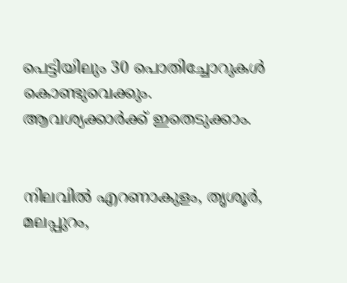പെട്ടിയിലും 30 പൊതിച്ചോറുകള്‍ കൊണ്ടുവെക്കും. ആവശ്യക്കാര്‍ക്ക് ഇതെടുക്കാം.


നിലവില്‍ എറണാകുളം, തൃശൂര്‍, മലപ്പുറം,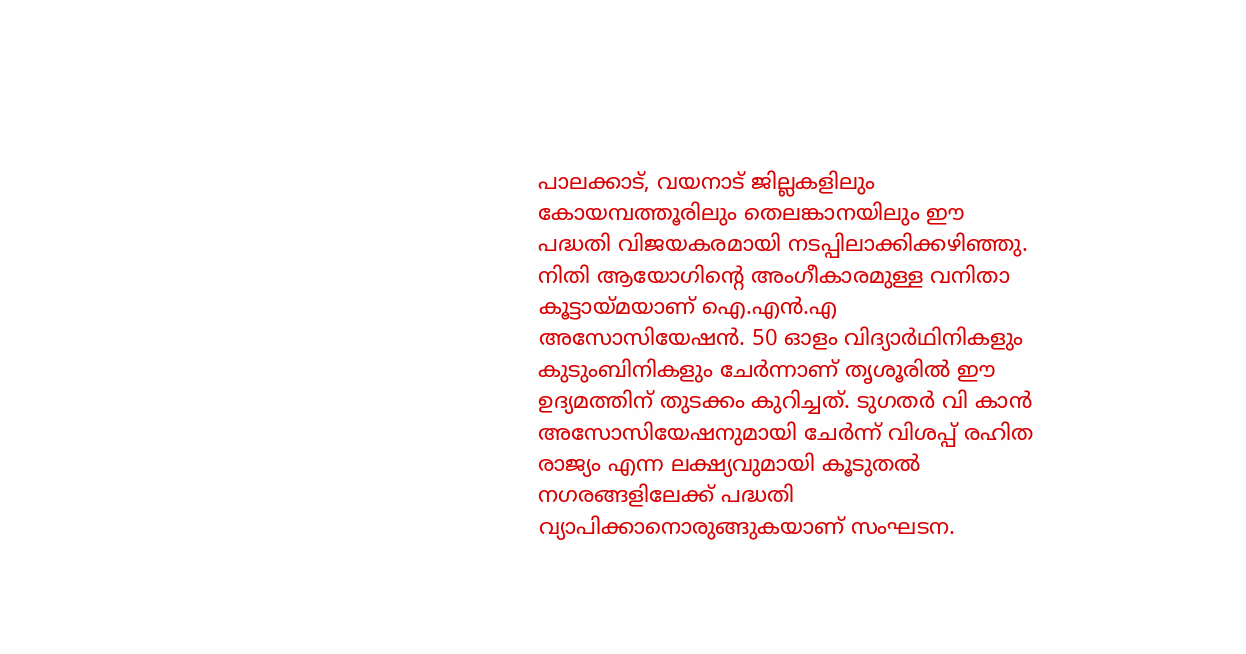പാലക്കാട്, വയനാട് ജില്ലകളിലും കോയമ്പത്തൂരിലും തെലങ്കാനയിലും ഈ പദ്ധതി വിജയകരമായി നടപ്പിലാക്കിക്കഴിഞ്ഞു.
നിതി ആയോഗിന്റെ അംഗീകാരമുള്ള വനിതാ കൂട്ടായ്മയാണ് ഐ.എന്‍.എ അസോസിയേഷന്‍. 50 ഓളം വിദ്യാര്‍ഥിനികളും കുടുംബിനികളും ചേര്‍ന്നാണ് തൃശൂരില്‍ ഈ ഉദ്യമത്തിന് തുടക്കം കുറിച്ചത്. ടുഗതര്‍ വി കാന്‍ അസോസിയേഷനുമായി ചേര്‍ന്ന് വിശപ്പ് രഹിത രാജ്യം എന്ന ലക്ഷ്യവുമായി കൂടുതല്‍ നഗരങ്ങളിലേക്ക് പദ്ധതി വ്യാപിക്കാനൊരുങ്ങുകയാണ് സംഘടന.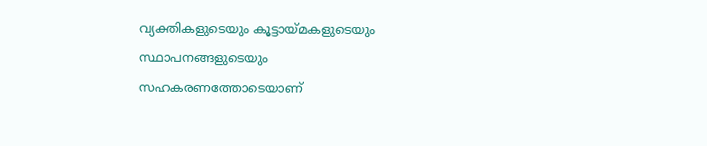വ്യക്തികളുടെയും കൂട്ടായ്മകളുടെയും സ്ഥാപനങ്ങളുടെയും സഹകരണത്തോടെയാണ്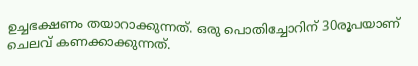ഉച്ചഭക്ഷണം തയാറാക്കുന്നത്. ഒരു പൊതിച്ചോറിന് 30രൂപയാണ് ചെലവ് കണക്കാക്കുന്നത്.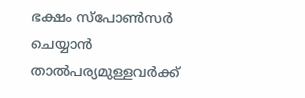ഭക്ഷം സ്‌പോണ്‍സര്‍ ചെയ്യാന്‍ താല്‍പര്യമുള്ളവര്‍ക്ക്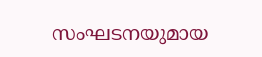സംഘടനയുമായ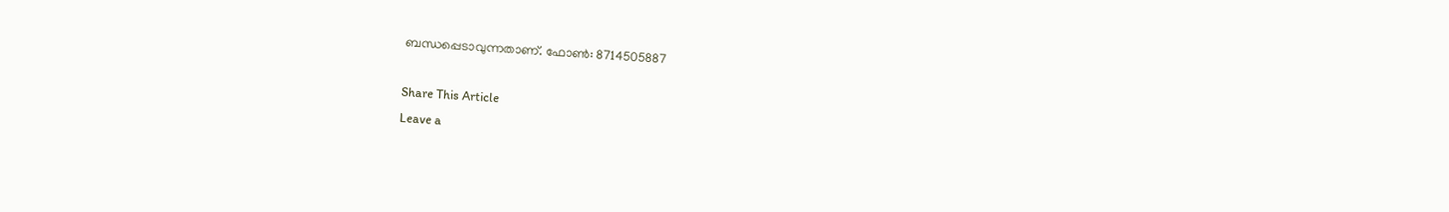ബന്ധപ്പെടാവുന്നതാണ്. ഫോണ്‍: 8714505887

Share This Article
Leave a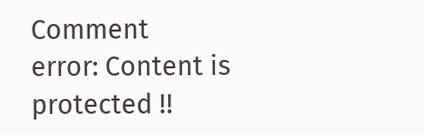Comment
error: Content is protected !!